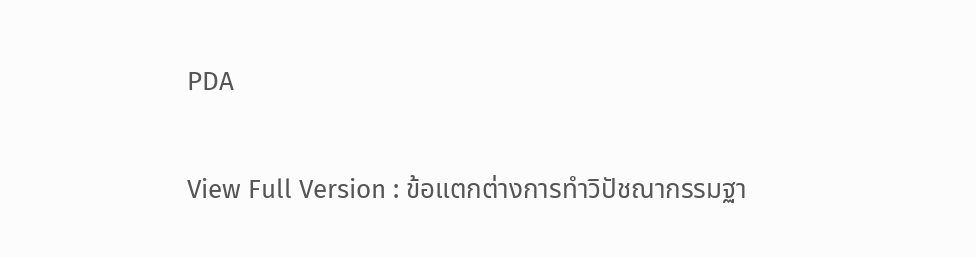PDA

View Full Version : ข้อแตกต่างการทำวิปัชณากรรมฐา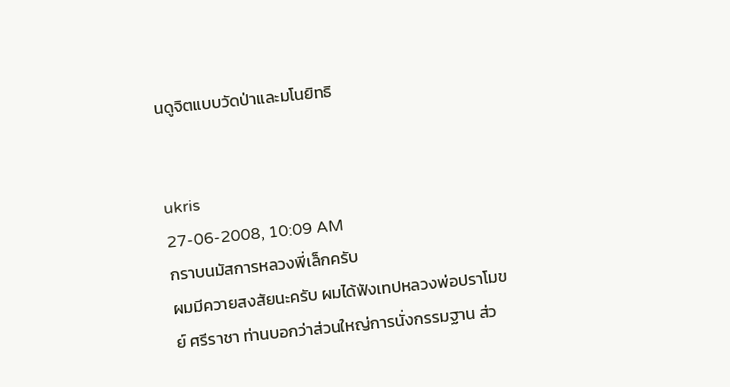นดูจิตแบบวัดป่าและมโนยิทธิ


ukris
27-06-2008, 10:09 AM
กราบนมัสการหลวงพี่เล็กครับ
ผมมีควายสงสัยนะครับ ผมได้ฟังเทปหลวงพ่อปราโมขย์ ศรีราชา ท่านบอกว่าส่วนใหญ่การนั่งกรรมฐาน ส่ว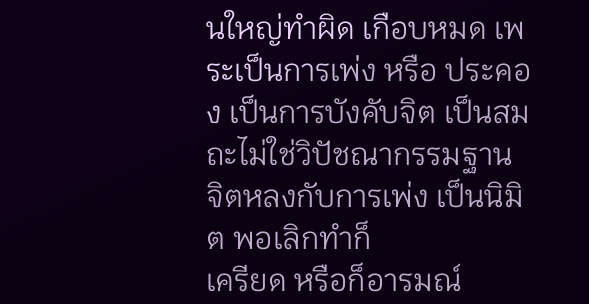นใหญ่ทำผิด เกือบหมด เพระเป็นการเพ่ง หรือ ประคอง เป็นการบังคับจิต เป็นสมถะไม่ใช่วิปัชณากรรมฐาน จิตหลงกับการเพ่ง เป็นนิมิต พอเลิกทำก็
เครียด หรือก็อารมณ์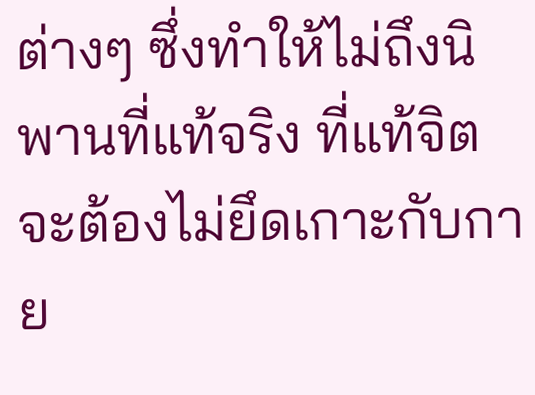ต่างๆ ซึ่งทำให้ไม่ถึงนิพานที่แท้จริง ที่แท้จิตจะต้องไม่ยึดเกาะกับกาย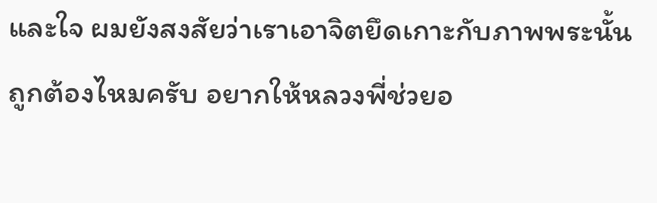และใจ ผมยังสงสัยว่าเราเอาจิตยึดเกาะกับภาพพระนั้นถูกต้องไหมครับ อยากให้หลวงพี่ช่วยอ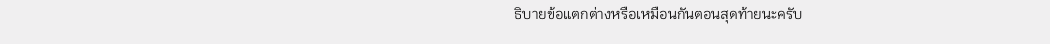ธิบายข้อแตกต่างหรือเหมือนกันตอนสุดท้ายนะครับ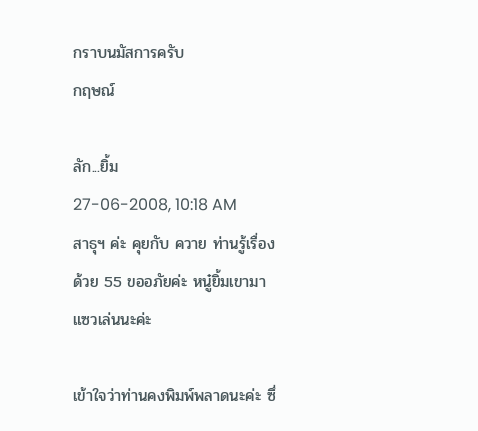กราบนมัสการครับ
กฤษณ์

ลัก...ยิ้ม
27-06-2008, 10:18 AM
สาธุฯ ค่ะ คุยกับ ควาย ท่านรู้เรื่องด้วย 55 ขออภัยค่ะ หนู๋ยิ้มเขามาแซวเล่นนะค่ะ

เข้าใจว่าท่านคงพิมพ์พลาดนะค่ะ ซึ่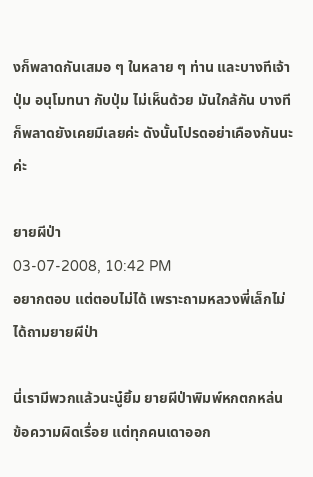งก็พลาดกันเสมอ ๆ ในหลาย ๆ ท่าน และบางทีเจ้าปุ่ม อนุโมทนา กับปุ่ม ไม่เห็นด้วย มันใกล้กัน บางทีก็พลาดยังเคยมีเลยค่ะ ดังนั้นโปรดอย่าเคืองกันนะค่ะ

ยายผีป่า
03-07-2008, 10:42 PM
อยากตอบ แต่ตอบไม่ได้ เพราะถามหลวงพี่เล็กไม่ได้ถามยายผีป่า

นี่เรามีพวกแล้วนะนู๋ยิ้ม ยายผีป่าพิมพ์หกตกหล่น ข้อความผิดเรื่อย แต่ทุกคนเดาออก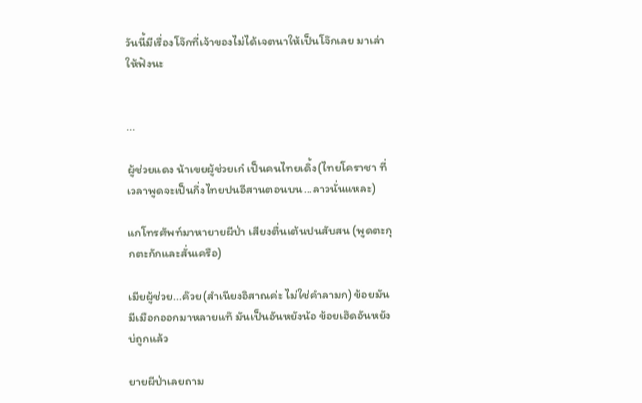วันนี้มีเรื่องโจ๊กที่เจ้าของไม่ได้เจตนาให้เป็นโจ๊กเลย มาเล่าให้ฟังนะ


...

ผู้ช่วยแดง น้าเขยผู้ช่วยเก๋ เป็นคนไทยเดิ้ง(ไทยโคราชา ที่เวลาพูดจะเป็นกึ่งไทยปนอีสานตอนบน...ลาวนั่นแหละ)

แกโทรศัพท์มาหายายผีป่า เสียงตื่นเต้นปนสับสน (พูดตะกุกตะกักและสั่นเครือ)

เมียผู้ช่วย...ค๊วย(สำเนียงอิสาณค่ะ ไม่ใช่คำลามก) ข้อยมันมีเมือกออกมาหลายแท๊ มันเป็นอันหยังน้อ ข้อยเฮ๊ดอันหยังบ่ถูกแล้ว

ยายผีป่าเลยถาม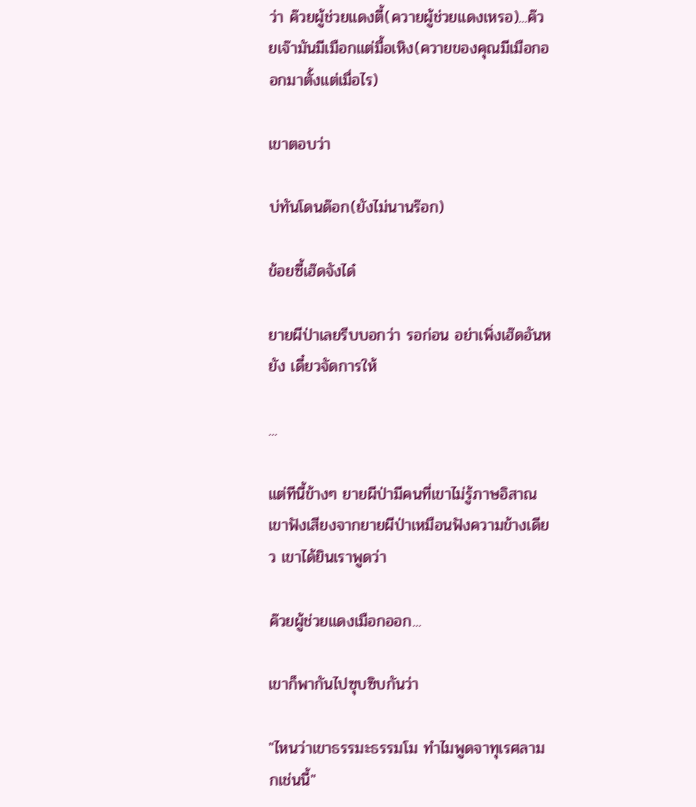ว่า ค๊วยผู้ช่วยแดงตี้(ควายผู้ช่วยแดงเหรอ)...ค๊วยเจ๊ามันมีเมือกแต่มื้อเหิง(ควายของคุณมีเมือกออกมาตั้งแต่เมื่อไร)

เขาตอบว่า

บ่ทันโดนด๊อก(ยังไม่นานร๊อก)

ข้อยซี้เฮ๊ดจังได๋

ยายผีป่าเลยรีบบอกว่า รอก่อน อย่าเพิ่งเฮ๊ดอันหยัง เดี๋ยวจัดการให้

...

แต่ทีนี้ข้างๆ ยายผีป่ามีคนที่เขาไม่รู้ภาษอิสาณเขาฟังเสียงจากยายผีป่าเหมือนฟังความข้างเดียว เขาได้ยินเราพูดว่า

ค๊วยผู้ช่วยแดงเมือกออก...

เขาก็พากันไปซุบซิบกันว่า

"ไหนว่าเขาธรรมะธรรมโม ทำไมพูดจาทุเรศลามกเช่นนี้"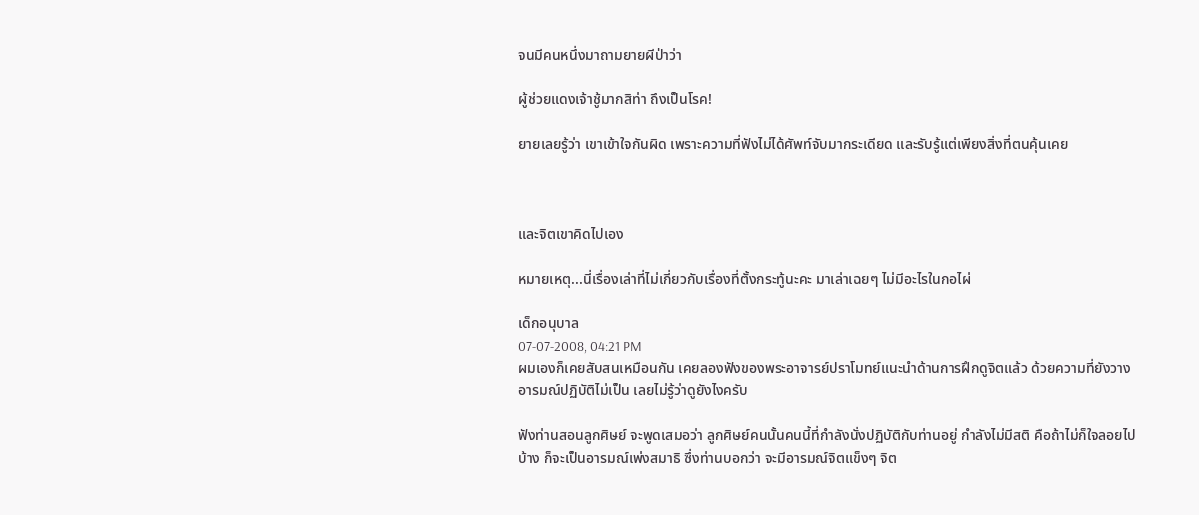จนมีคนหนึ่งมาถามยายผีป่าว่า

ผู้ช่วยแดงเจ้าชู้มากสิท่า ถึงเป็นโรค!

ยายเลยรู้ว่า เขาเข้าใจกันผิด เพราะความที่ฟังไม่ได้ศัพท์จับมากระเดียด และรับรู้แต่เพียงสิ่งที่ตนคุ้นเคย



และจิตเขาคิดไปเอง

หมายเหตุ...นี่เรื่องเล่าที่ไม่เกี่ยวกับเรื่องที่ตั้งกระทู้นะคะ มาเล่าเฉยๆ ไม่มีอะไรในกอไผ่

เด็กอนุบาล
07-07-2008, 04:21 PM
ผมเองก็เคยสับสนเหมือนกัน เคยลองฟังของพระอาจารย์ปราโมทย์แนะนำด้านการฝึกดูจิตแล้ว ด้วยความที่ยังวางอารมณ์ปฏิบัติไม่เป็น เลยไม่รู้ว่าดูยังไงครับ

ฟังท่านสอนลูกศิษย์ จะพูดเสมอว่า ลูกศิษย์คนนั้นคนนี้ที่กำลังนั่งปฏิบัติกับท่านอยู่ กำลังไม่มีสติ คือถ้าไม่ก็ใจลอยไปบ้าง ก็จะเป็นอารมณ์เพ่งสมาธิ ซึ่งท่านบอกว่า จะมีอารมณ์จิตแข็งๆ จิต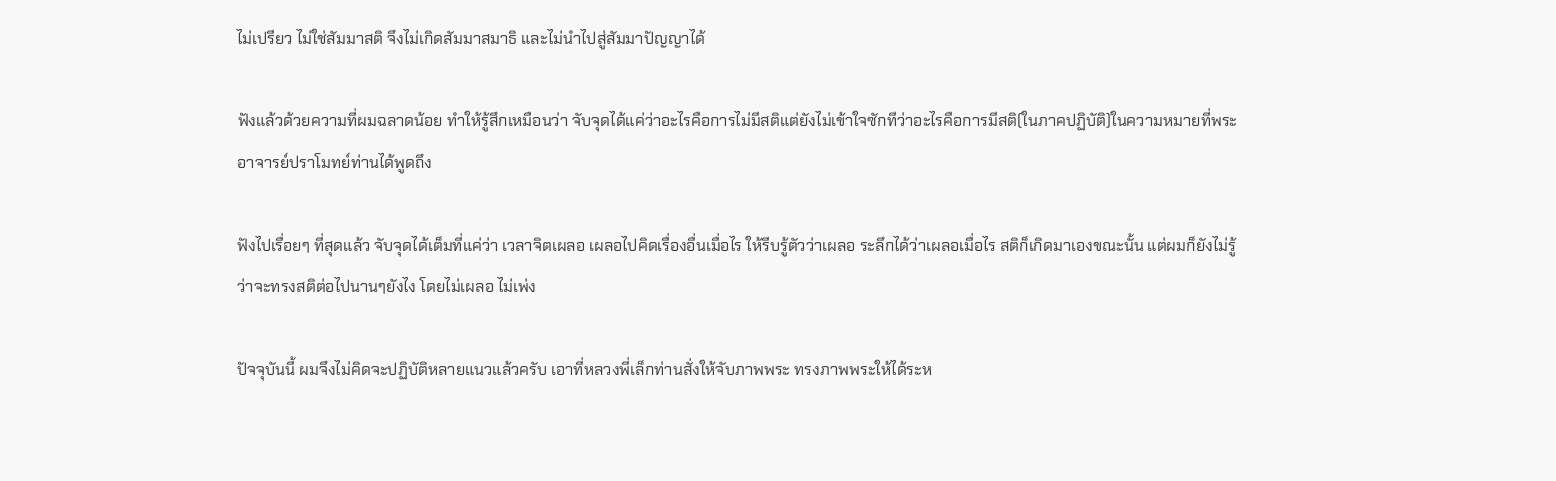ไม่เปรียว ไม่ใช่สัมมาสติ จึงไม่เกิดสัมมาสมาธิ และไม่นำไปสู่สัมมาปัญญาได้

ฟังแล้วด้วยความที่ผมฉลาดน้อย ทำให้รู้สึกเหมือนว่า จับจุดได้แค่ว่าอะไรคือการไม่มีสติแต่ยังไม่เข้าใจซักทีว่าอะไรคือการมีสติ(ในภาคปฏิบัติ)ในความหมายที่พระอาจารย์ปราโมทย์ท่านได้พูดถึง

ฟังไปเรื่อยๆ ที่สุดแล้ว จับจุดได้เต็มที่แค่ว่า เวลาจิตเผลอ เผลอไปคิดเรื่องอื่นเมื่อไร ให้รีบรู้ตัวว่าเผลอ ระลึกได้ว่าเผลอเมื่อไร สติก็เกิดมาเองขณะนั้น แต่ผมก็ยังไม่รู้ว่าจะทรงสติต่อไปนานๆยังไง โดยไม่เผลอ ไม่เพ่ง

ปัจจุบันนี้ ผมจึงไม่คิดจะปฏิบัติหลายแนวแล้วครับ เอาที่หลวงพี่เล็กท่านสั่งให้จับภาพพระ ทรงภาพพระให้ได้ระห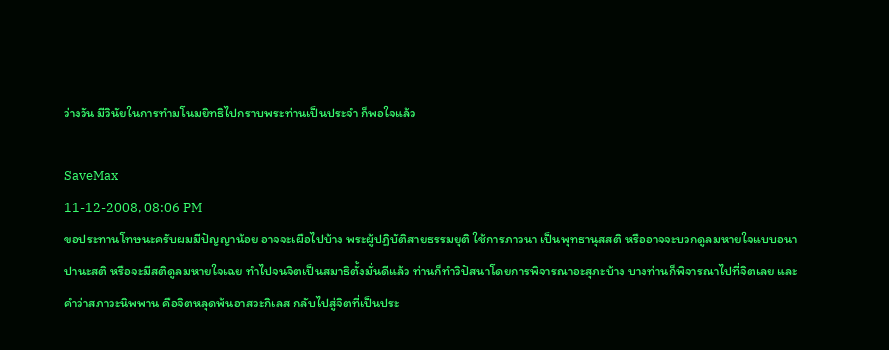ว่างวัน มีวินัยในการทำมโนมยิทธิไปกราบพระท่านเป็นประจำ ก็พอใจแล้ว

SaveMax
11-12-2008, 08:06 PM
ขอประทานโทษนะครับผมมีปัญญาน้อย อาจจะเผือไปบ้าง พระผู้ปฏิบัติสายธรรมยุติ ใช้การภาวนา เป็นพุทธานุสสติ หรืออาจจะบวกดูลมหายใจแบบอนาปานะสติ หรือจะมีสติดูลมหายใจเฉย ทำไปจนจิตเป็นสมาธิตั้งมั่นดีแล้ว ท่านก็ทำวิปัสนาโดยการพิจารณาอะสุภะบ้าง บางท่านก็พิจารณาไปที่จิตเลย และคำว่าสภาวะนิพพาน คือจิตหลุดพ้นอาสวะกิเลส กลับไปสู่จิตที่เป็นประ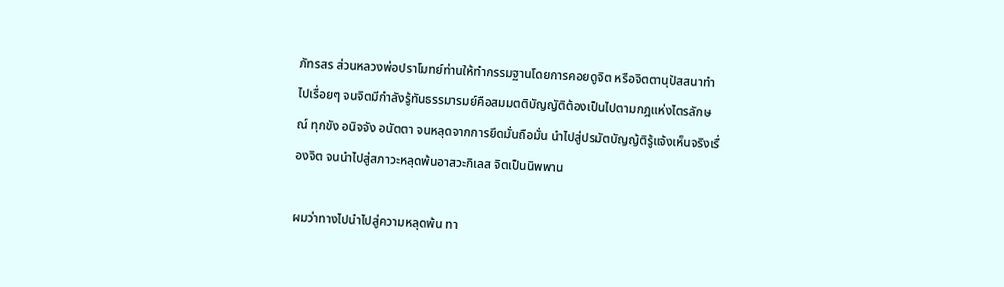ภัทรสร ส่วนหลวงพ่อปราโมทย์ท่านให้ทำกรรมฐานโดยการคอยดูจิต หรือจิตตานุปัสสนาทำไปเรื่อยๆ จนจิตมีกำลังรู้ทันธรรมารมย์คือสมมตติบัญญัติต้องเป็นไปตามกฎแห่งไตรลักษณ์ ทุกขัง อนิจจัง อนัตตา จนหลุดจากการยึดมั่นถือมั่น นำไปสู่ปรมัตบัญญ้ติรู้แจ้งเห็นจริงเรื่องจิต จนนำไปสู่สภาวะหลุดพ้นอาสวะกิเลส จิตเป็นนิพพาน

ผมว่าทางไปนำไปสู่ความหลุดพ้น ทา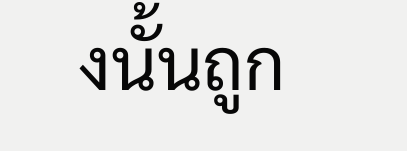งนั้นถูก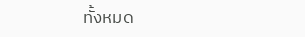ทั้งหมด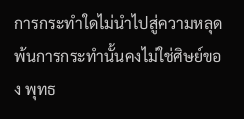การกระทำใดไม่นำไปสู่ความหลุดพ้นการกระทำนั้นคงไม่ใช่ศิษย์ของ พุทธ